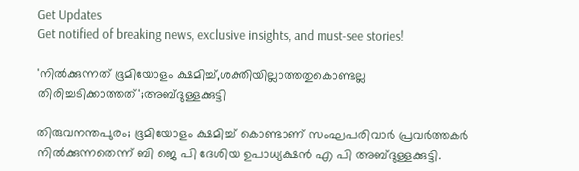Get Updates
Get notified of breaking news, exclusive insights, and must-see stories!

'നിൽക്കുന്നത് ഭൂമിയോളം ക്ഷമിച്ച്,ശക്തിയില്ലാത്തതുകൊണ്ടല്ല തിരിച്ചടിക്കാത്തത്';അബ്ദുള്ളക്കുട്ടി

തിരുവനന്തപുരം; ഭൂമിയോളം ക്ഷമിച്ച് കൊണ്ടാണ് സംഘപരിവാർ പ്രവർത്തകർ നിൽക്കുന്നതെന്ന് ബി ജെ പി ദേശിയ ഉപാധ്യക്ഷൻ എ പി അബ്ദുള്ളക്കുട്ടി.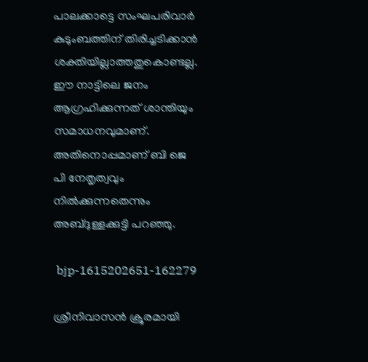പാലക്കാട്ടെ സംഘപരിവാര്‍ കുടുംബത്തിന് തിരിച്ചടിക്കാന്‍ ശക്തിയില്ലാത്തതുകൊണ്ടല്ല. ഈ നാട്ടിലെ ജനം ആഗ്രഹിക്കുന്നത് ശാന്തിയും സമാധനവുമാണ്. അതിനൊപ്പമാണ് ബി ജെ പി നേതൃത്വവും നിൽക്കുന്നതെന്നും അബ്ദുള്ളക്കുട്ടി പറഞ്ഞു.

 bjp-1615202651-162279

ശ്രീനിവാസൻ ക്രൂരമായി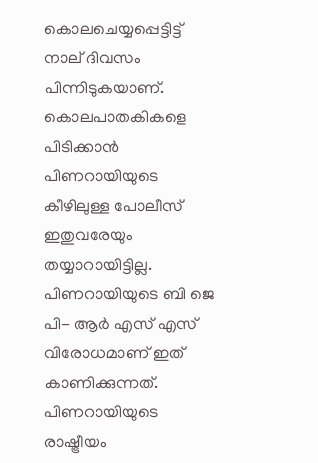കൊലചെയ്യപ്പെട്ടിട്ട് നാല് ദിവസം പിന്നിടുകയാണ്. കൊലപാതകികളെ പിടിക്കാൻ പിണറായിയുടെ കീഴിലുള്ള പോലീസ് ഇതുവരേയും തയ്യാറായിട്ടില്ല. പിണറായിയുടെ ബി ജെ പി- ആർ എസ് എസ് വിരോധമാണ് ഇത് കാണിക്കുന്നത്. പിണറായിയുടെ രാഷ്ട്രീയം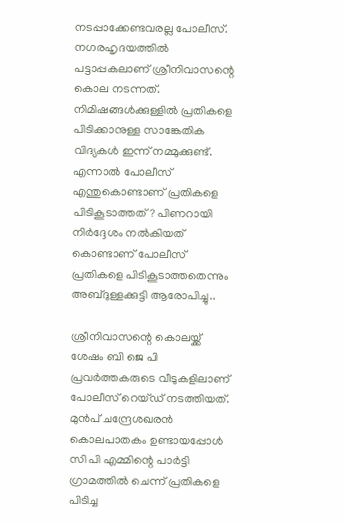നടപ്പാക്കേണ്ടവരല്ല പോലീസ്. നഗരഹൃദയത്തിൽ പട്ടാപ്പകലാണ് ശ്രീനിവാസന്റെ കൊല നടന്നത്. നിമിഷങ്ങൾക്കുള്ളിൽ പ്രതികളെ പിടിക്കാനുള്ള സാങ്കേതിക വിദ്യകൾ ഇന്ന് നമ്മുക്കുണ്ട്. എന്നാൽ പോലീസ് എന്തുകൊണ്ടാണ് പ്രതികളെ പിടികൂടാത്തത്? പിണറായി നിർദ്ദേശം നൽകിയത് കൊണ്ടാണ് പോലീസ് പ്രതികളെ പിടികൂടാത്തതെന്നും അബ്ദുള്ളക്കുട്ടി ആരോപിച്ചു..

ശ്രീനിവാസന്റെ കൊലയ്ക്ക് ശേഷം ബി ജെ പി പ്രവർത്തകരുടെ വീടുകളിലാണ് പോലീസ് റെയ്ഡ് നടത്തിയത്. മുൻപ് ചന്ദ്രേശഖരൻ കൊലപാതകം ഉണ്ടായപ്പോൾ സി പി എമ്മിന്റെ പാർട്ടി ഗ്രാമത്തിൽ ചെന്ന് പ്രതികളെ പിടിച്ച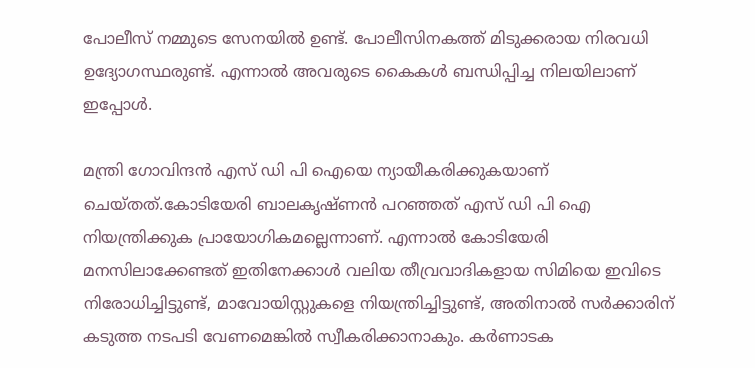പോലീസ് നമ്മുടെ സേനയിൽ ഉണ്ട്. പോലീസിനകത്ത് മിടുക്കരായ നിരവധി ഉദ്യോഗസ്ഥരുണ്ട്. എന്നാൽ അവരുടെ കൈകൾ ബന്ധിപ്പിച്ച നിലയിലാണ് ഇപ്പോൾ.

മന്ത്രി ഗോവിന്ദൻ എസ് ഡി പി ഐയെ ന്യായീകരിക്കുകയാണ് ചെയ്തത്.കോടിയേരി ബാലകൃഷ്ണൻ പറഞ്ഞത് എസ് ഡി പി ഐ നിയന്ത്രിക്കുക പ്രായോഗികമല്ലെന്നാണ്. എന്നാൽ കോടിയേരി മനസിലാക്കേണ്ടത് ഇതിനേക്കാൾ വലിയ തീവ്രവാദികളായ സിമിയെ ഇവിടെ നിരോധിച്ചിട്ടുണ്ട്, മാവോയിസ്റ്റുകളെ നിയന്ത്രിച്ചിട്ടുണ്ട്, അതിനാൽ സർക്കാരിന് കടുത്ത നടപടി വേണമെങ്കിൽ സ്വീകരിക്കാനാകും. കർണാടക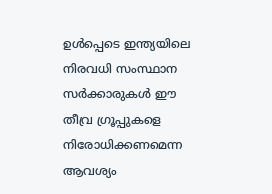ഉൾപ്പെടെ ഇന്ത്യയിലെ നിരവധി സംസ്ഥാന സർക്കാരുകൾ ഈ തീവ്ര ഗ്രൂപ്പുകളെ നിരോധിക്കണമെന്ന ആവശ്യം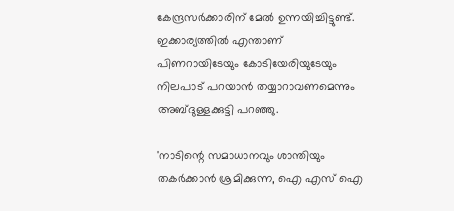കേന്ദ്രസർക്കാരിന് മേൽ ഉന്നയിച്ചിട്ടുണ്ട്. ഇക്കാര്യത്തിൽ എന്താണ് പിണറായിടേയും കോടിയേരിയുടേയും നിലപാട് പറയാൻ തയ്യാറാവണമെന്നും അബ്ദുള്ളക്കുട്ടി പറഞ്ഞു.

'നാടിന്റെ സമാധാനവും ശാന്തിയും തകർക്കാൻ ശ്രമിക്കുന്ന, ഐ എസ് ഐ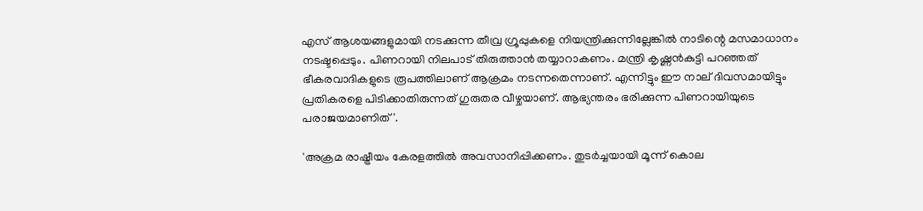എസ് ആശയങ്ങളുമായി നടക്കുന്ന തീവ്ര ഗ്രൂപ്പുകളെ നിയന്ത്രിക്കുന്നില്ലേങ്കിൽ നാടിന്റെ മസമാധാനം നടഷ്ടപ്പെടും. പിണറായി നിലപാട് തിരുത്താൻ തയ്യാറാകണം. മന്ത്രി കൃഷ്ണൻകുട്ടി പറഞ്ഞത് ഭീകരവാദികളുടെ രൂപത്തിലാണ് ആക്രമം നടന്നതെന്നാണ്. എന്നിട്ടും ഈ നാല് ദിവസമായിട്ടും പ്രതികരളെ പിടിക്കാതിരുന്നത് ഗുരുതര വീഴ്ചയാണ്. ആഭ്യന്തരം ഭരിക്കുന്ന പിണറായിയുടെ പരാജയമാണിത്'.

'അക്രമ രാഷ്ട്രീയം കേരളത്തിൽ അവസാനിപ്പിക്കണം. തുടർച്ചയായി മൂന്ന് കൊല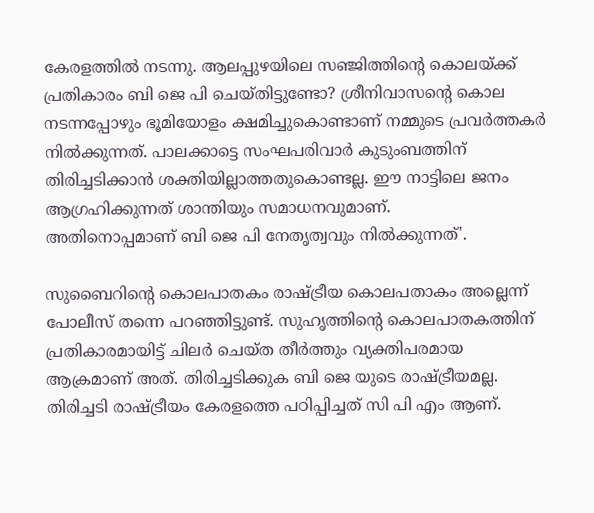കേരളത്തിൽ നടന്നു. ആലപ്പുഴയിലെ സഞ്ജിത്തിന്റെ കൊലയ്ക്ക് പ്രതികാരം ബി ജെ പി ചെയ്തിട്ടുണ്ടോ? ശ്രീനിവാസന്റെ കൊല നടന്നപ്പോഴും ഭൂമിയോളം ക്ഷമിച്ചുകൊണ്ടാണ് നമ്മുടെ പ്രവര്‍ത്തകര്‍ നില്‍ക്കുന്നത്. പാലക്കാട്ടെ സംഘപരിവാര്‍ കുടുംബത്തിന് തിരിച്ചടിക്കാന്‍ ശക്തിയില്ലാത്തതുകൊണ്ടല്ല. ഈ നാട്ടിലെ ജനം ആഗ്രഹിക്കുന്നത് ശാന്തിയും സമാധനവുമാണ്.
അതിനൊപ്പമാണ് ബി ജെ പി നേതൃത്വവും നിൽക്കുന്നത്'.

സുബൈറിന്റെ കൊലപാതകം രാഷ്ട്രീയ കൊലപതാകം അല്ലെന്ന് പോലീസ് തന്നെ പറഞ്ഞിട്ടുണ്ട്. സുഹൃത്തിന്റെ കൊലപാതകത്തിന് പ്രതികാരമായിട്ട് ചിലർ ചെയ്ത തീർത്തും വ്യക്തിപരമായ ആക്രമാണ് അത്. തിരിച്ചടിക്കുക ബി ജെ യുടെ രാഷ്ട്രീയമല്ല. തിരിച്ചടി രാഷ്ട്രീയം കേരളത്തെ പഠിപ്പിച്ചത് സി പി എം ആണ്.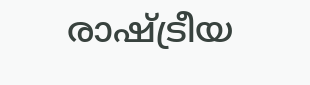രാഷ്ട്രീയ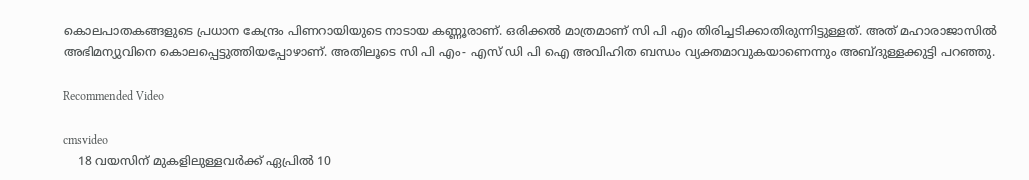കൊലപാതകങ്ങളുടെ പ്രധാന കേന്ദ്രം പിണറായിയുടെ നാടായ കണ്ണൂരാണ്. ഒരിക്കൽ മാത്രമാണ് സി പി എം തിരിച്ചടിക്കാതിരുന്നിട്ടുള്ളത്. അത് മഹാരാജാസിൽ അഭിമന്യുവിനെ കൊലപ്പെട്ടുത്തിയപ്പോഴാണ്. അതിലൂടെ സി പി എം- എസ് ഡി പി ഐ അവിഹിത ബന്ധം വ്യക്തമാവുകയാണെന്നും അബ്ദുള്ളക്കുട്ടി പറഞ്ഞു.

Recommended Video

cmsvideo
    18 വയസിന് മുകളിലുള്ളവർക്ക് ഏപ്രിൽ 10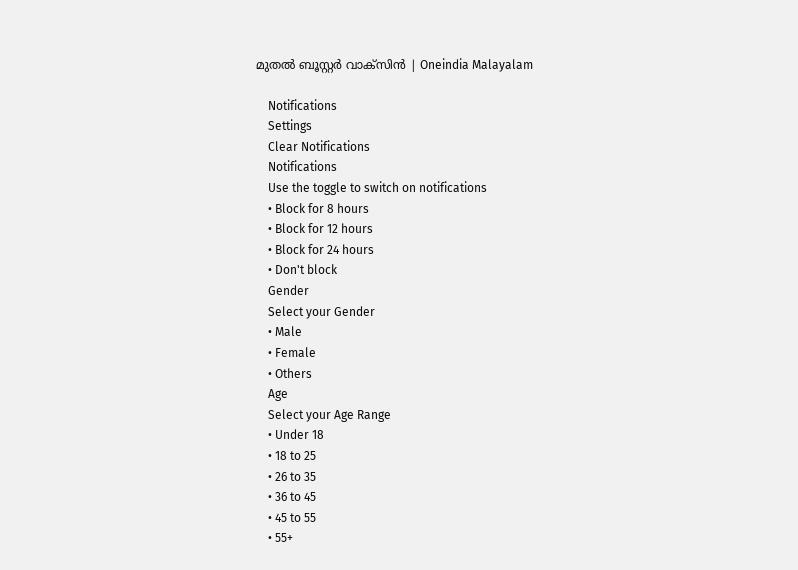മുതൽ ബൂസ്റ്റർ വാക്‌സിൻ | Oneindia Malayalam

    Notifications
    Settings
    Clear Notifications
    Notifications
    Use the toggle to switch on notifications
    • Block for 8 hours
    • Block for 12 hours
    • Block for 24 hours
    • Don't block
    Gender
    Select your Gender
    • Male
    • Female
    • Others
    Age
    Select your Age Range
    • Under 18
    • 18 to 25
    • 26 to 35
    • 36 to 45
    • 45 to 55
    • 55+